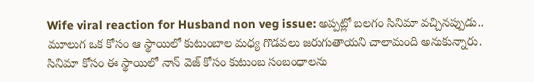Wife viral reaction for Husband non veg issue: అప్పట్లో బలగం సినిమా వచ్చినప్పుడు.. మూలుగ ఒక కోసం ఆ స్థాయిలో కుటుంబాల మధ్య గొడవలు జరుగుతాయని చాలామంది అనుకున్నారు. సినిమా కోసం ఈ స్థాయిలో నాన్ వెజ్ కోసం కుటుంబ సంబంధాలను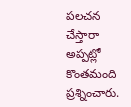పలచన చేస్తారా అప్పట్లో కొంతమంది ప్రశ్నించారు.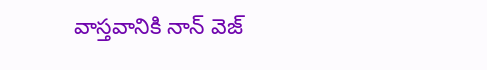వాస్తవానికి నాన్ వెజ్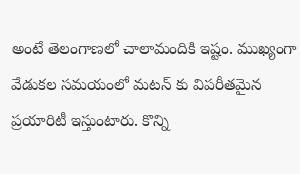అంటే తెలంగాణలో చాలామందికి ఇష్టం. ముఖ్యంగా వేడుకల సమయంలో మటన్ కు విపరీతమైన ప్రయారిటీ ఇస్తుంటారు. కొన్ని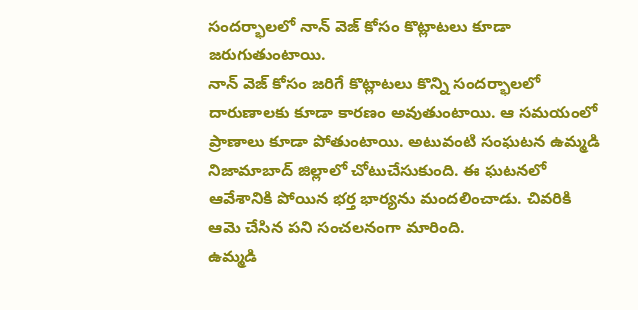సందర్భాలలో నాన్ వెజ్ కోసం కొట్లాటలు కూడా జరుగుతుంటాయి.
నాన్ వెజ్ కోసం జరిగే కొట్లాటలు కొన్ని సందర్భాలలో దారుణాలకు కూడా కారణం అవుతుంటాయి. ఆ సమయంలో ప్రాణాలు కూడా పోతుంటాయి. అటువంటి సంఘటన ఉమ్మడి నిజామాబాద్ జిల్లాలో చోటుచేసుకుంది. ఈ ఘటనలో ఆవేశానికి పోయిన భర్త భార్యను మందలించాడు. చివరికి ఆమె చేసిన పని సంచలనంగా మారింది.
ఉమ్మడి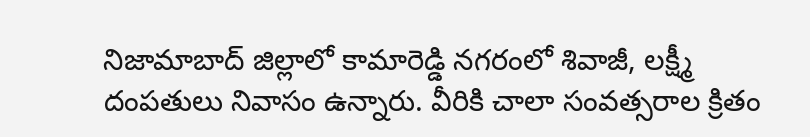నిజామాబాద్ జిల్లాలో కామారెడ్డి నగరంలో శివాజీ, లక్ష్మీ దంపతులు నివాసం ఉన్నారు. వీరికి చాలా సంవత్సరాల క్రితం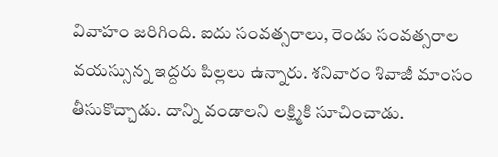వివాహం జరిగింది. ఐదు సంవత్సరాలు, రెండు సంవత్సరాల వయస్సున్న ఇద్దరు పిల్లలు ఉన్నారు. శనివారం శివాజీ మాంసం తీసుకొచ్చాడు. దాన్ని వండాలని లక్ష్మికి సూచించాడు.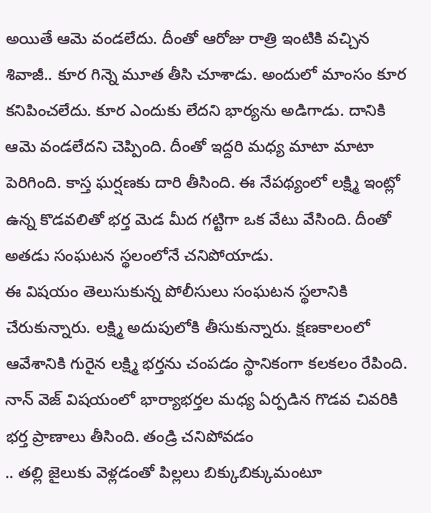అయితే ఆమె వండలేదు. దీంతో ఆరోజు రాత్రి ఇంటికి వచ్చిన శివాజీ.. కూర గిన్నె మూత తీసి చూశాడు. అందులో మాంసం కూర కనిపించలేదు. కూర ఎందుకు లేదని భార్యను అడిగాడు. దానికి ఆమె వండలేదని చెప్పింది. దీంతో ఇద్దరి మధ్య మాటా మాటా పెరిగింది. కాస్త ఘర్షణకు దారి తీసింది. ఈ నేపథ్యంలో లక్ష్మి ఇంట్లో ఉన్న కొడవలితో భర్త మెడ మీద గట్టిగా ఒక వేటు వేసింది. దీంతో అతడు సంఘటన స్థలంలోనే చనిపోయాడు.
ఈ విషయం తెలుసుకున్న పోలీసులు సంఘటన స్థలానికి చేరుకున్నారు. లక్ష్మి అదుపులోకి తీసుకున్నారు. క్షణకాలంలో ఆవేశానికి గురైన లక్ష్మి భర్తను చంపడం స్థానికంగా కలకలం రేపింది. నాన్ వెజ్ విషయంలో భార్యాభర్తల మధ్య ఏర్పడిన గొడవ చివరికి భర్త ప్రాణాలు తీసింది. తండ్రి చనిపోవడం
.. తల్లి జైలుకు వెళ్లడంతో పిల్లలు బిక్కుబిక్కుమంటూ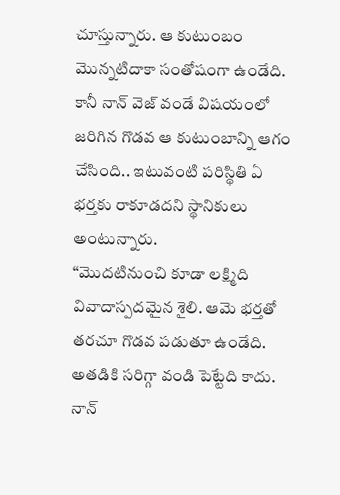చూస్తున్నారు. ఆ కుటుంబం మొన్నటిదాకా సంతోషంగా ఉండేది. కానీ నాన్ వెజ్ వండే విషయంలో జరిగిన గొడవ ఆ కుటుంబాన్ని ఆగం చేసింది.. ఇటువంటి పరిస్థితి ఏ భర్తకు రాకూడదని స్థానికులు అంటున్నారు.
“మొదటినుంచి కూడా లక్ష్మిది వివాదాస్పదమైన శైలి. ఆమె భర్తతో తరచూ గొడవ పడుతూ ఉండేది. అతడికి సరిగ్గా వండి పెట్టేది కాదు. నాన్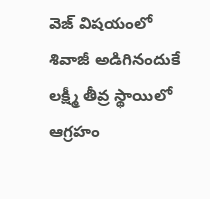వెజ్ విషయంలో శివాజీ అడిగినందుకే లక్ష్మీ తీవ్ర స్థాయిలో ఆగ్రహం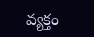వ్యక్తం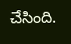చేసింది.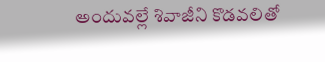అందువల్లే శివాజీని కొడవలితో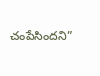చంపేసిందని”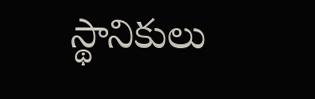స్థానికులు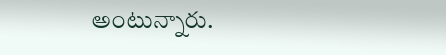అంటున్నారు.